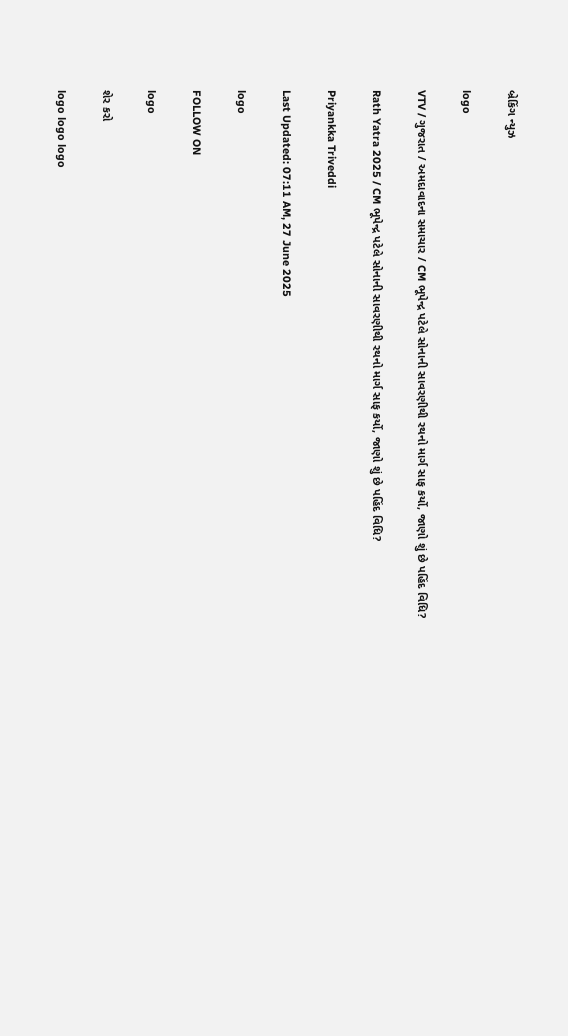બ્રેકિંગ ન્યુઝ

logo

VTV / ગુજરાત / અમદાવાદના સમાચાર / CM ભૂપેન્દ્ર પટેલે સોનાની સાવરણીથી રથનો માર્ગ સાફ કર્યો, જાણો શું છે પહિંદ વિધિ?

Rath Yatra 2025 / CM ભૂપેન્દ્ર પટેલે સોનાની સાવરણીથી રથનો માર્ગ સાફ કર્યો, જાણો શું છે પહિંદ વિધિ?

Priyankka Triveddi

Last Updated: 07:11 AM, 27 June 2025

logo

FOLLOW ON

logo

શેર કરો

logo logo logo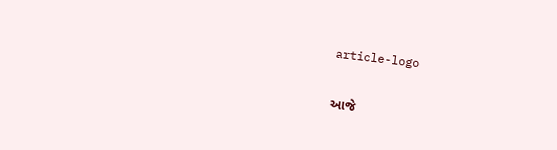article-logo

આજે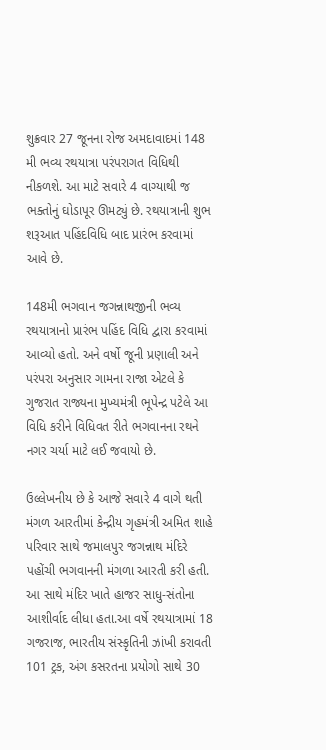શુક્રવાર 27 જૂનના રોજ અમદાવાદમાં 148 મી ભવ્ય રથયાત્રા પરંપરાગત વિધિથી નીકળશે. આ માટે સવારે 4 વાગ્યાથી જ ભક્તોનું ઘોડાપૂર ઊમટ્યું છે. રથયાત્રાની શુભ શરૂઆત પહિંદવિધિ બાદ પ્રારંભ કરવામાં આવે છે.

148મી ભગવાન જગન્નાથજીની ભવ્ય રથયાત્રાનો પ્રારંભ પહિંદ વિધિ દ્વારા કરવામાં આવ્યો હતો. અને વર્ષો જૂની પ્રણાલી અને પરંપરા અનુસાર ગામના રાજા એટલે કે ગુજરાત રાજ્યના મુખ્યમંત્રી ભૂપેન્દ્ર પટેલે આ વિધિ કરીને વિધિવત રીતે ભગવાનના રથને નગર ચર્યા માટે લઈ જવાયો છે.

ઉલ્લેખનીય છે કે આજે સવારે 4 વાગે થતી મંગળ આરતીમાં કેન્દ્રીય ગૃહમંત્રી અમિત શાહે પરિવાર સાથે જમાલપુર જગન્નાથ મંદિરે પહોંચી ભગવાનની મંગળા આરતી કરી હતી. આ સાથે મંદિર ખાતે હાજર સાધુ-સંતોના આશીર્વાદ લીધા હતા.આ વર્ષે રથયાત્રામાં 18 ગજરાજ, ભારતીય સંસ્કૃતિની ઝાંખી કરાવતી 101 ટ્રક, અંગ કસરતના પ્રયોગો સાથે 30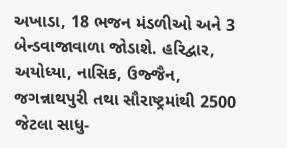અખાડા, 18 ભજન મંડળીઓ અને 3 બેન્ડવાજાવાળા જોડાશે. હરિદ્વાર, અયોધ્યા, નાસિક, ઉજ્જૈન, જગન્નાથપુરી તથા સૌરાષ્ટ્રમાંથી 2500 જેટલા સાધુ-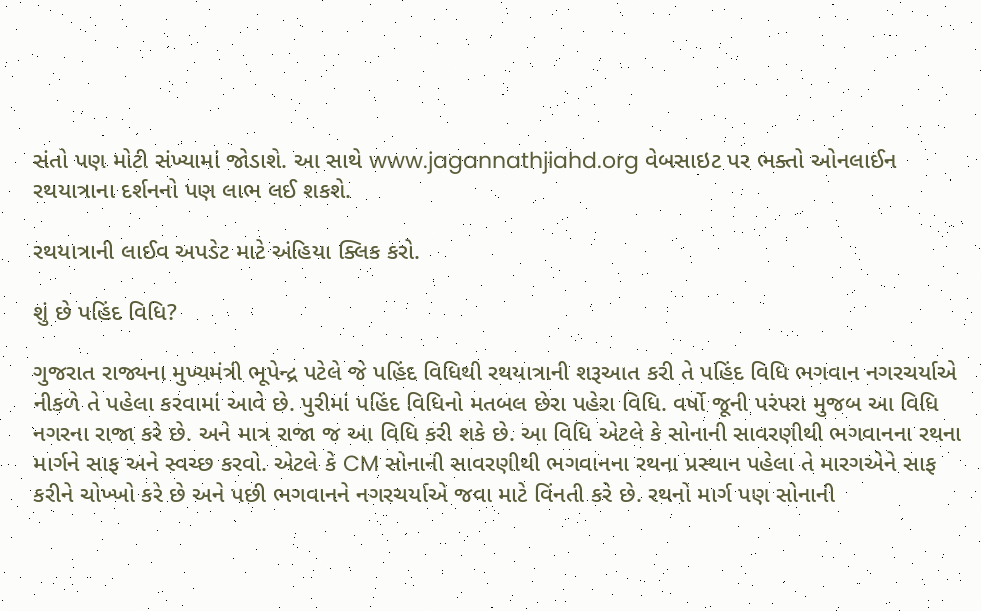સંતો પણ મોટી સંખ્યામાં જોડાશે. આ સાથે www.jagannathjiahd.org વેબસાઇટ પર ભક્તો ઓનલાઈન રથયાત્રાના દર્શનનો પણ લાભ લઈ શકશે.

રથયાત્રાની લાઈવ અપડેટ માટે અંહિયા ક્લિક કરો.

શું છે પહિંદ વિધિ?

ગુજરાત રાજ્યના મુખ્યમંત્રી ભૂપેન્દ્ર પટેલે જે પહિંદ વિધિથી રથયાત્રાની શરૂઆત કરી તે પહિંદ વિધિ ભગવાન નગરચર્યાએ નીકળે તે પહેલા કરવામાં આવે છે. પુરીમાં પહિંદ વિધિનો મતબલ છેરા પહેરા વિધિ. વર્ષો જૂની પરંપરા મુજબ આ વિધિ નગરના રાજા કરે છે. અને માત્ર રાજા જ આ વિધિ કરી શકે છે. આ વિધિ એટલે કે સોનાની સાવરણીથી ભગવાનના રથના માર્ગને સાફ અને સ્વચ્છ કરવો. એટલે કે CM સોનાની સાવરણીથી ભગવાનના રથના પ્રસ્થાન પહેલા તે મારગએને સાફ કરીને ચોખ્ખો કરે છે અને પછી ભગવાનને નગરચર્યાએ જવા માટે વિંનતી કરે છે. રથનો માર્ગ પણ સોનાની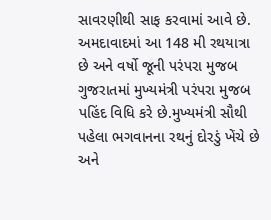સાવરણીથી સાફ કરવામાં આવે છે. અમદાવાદમાં આ 148 મી રથયાત્રા છે અને વર્ષો જૂની પરંપરા મુજબ ગુજરાતમાં મુખ્યમંત્રી પરંપરા મુજબ પહિંદ વિધિ કરે છે.મુખ્યમંત્રી સૌથી પહેલા ભગવાનના રથનું દોરડું ખેંચે છે અને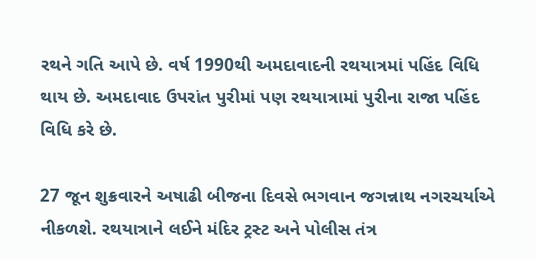રથને ગતિ આપે છે. વર્ષ 1990થી અમદાવાદની રથયાત્રમાં પહિંદ વિધિ થાય છે. અમદાવાદ ઉપરાંત પુરીમાં પણ રથયાત્રામાં પુરીના રાજા પહિંદ વિધિ કરે છે.

27 જૂન શુક્રવારને અષાઢી બીજના દિવસે ભગવાન જગન્નાથ નગરચર્યાએ નીકળશે. રથયાત્રાને લઈને મંદિર ટ્રસ્ટ અને પોલીસ તંત્ર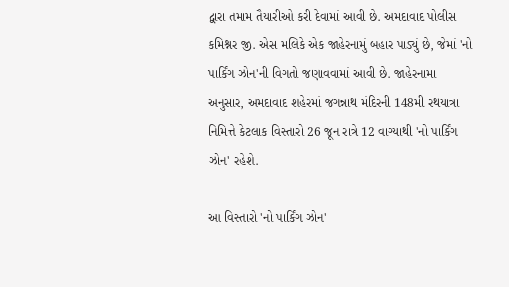દ્વારા તમામ તૈયારીઓ કરી દેવામાં આવી છે. અમદાવાદ પોલીસ કમિશ્નર જી. એસ મલિકે એક જાહેરનામું બહાર પાડ્યું છે, જેમાં 'નો પાર્કિંગ ઝોન'ની વિગતો જણાવવામાં આવી છે. જાહેરનામા અનુસાર, અમદાવાદ શહેરમાં જગન્નાથ મંદિરની 148મી રથયાત્રા નિમિત્તે કેટલાક વિસ્તારો 26 જૂન રાત્રે 12 વાગ્યાથી 'નો પાર્કિંગ ઝોન' રહેશે.

આ વિસ્તારો 'નો પાર્કિંગ ઝોન'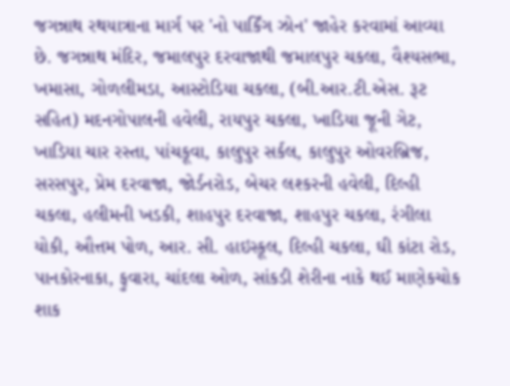જગન્નાથ રથયાત્રાના માર્ગ પર 'નો પાર્કિંગ ઝોન' જાહેર કરવામાં આવ્યા છે. જગન્નાથ મંદિર, જમાલપુર દરવાજાથી જમાલપુર ચકલા, વૈશ્યસભા, ખમાસા, ગોળલીમડા, આસ્ટોડિયા ચકલા, (બી.આર.ટી.એસ. રૂટ સહિત) મદનગોપાલની હવેલી, રાયપુર ચકલા, ખાડિયા જૂની ગેટ, ખાડિયા ચાર રસ્તા, પાંચકૂવા, કાલુપુર સર્કલ, કાલુપુર ઓવરબ્રિજ, સરસપુર, પ્રેમ દરવાજા, જોર્ડનરોડ, બેચર લશ્કરની હવેલી, દિલ્હી ચકલા, હલીમની ખડકી, શાહપુર દરવાજા, શાહપુર ચકલા, રંગીલા યોકી, ઔત્તમ પોળ, આર. સી. હાઇસ્કૂલ, દિલ્હી ચકલા, ઘી કાંટા રોડ, પાનકોરનાકા, ફુવારા, ચાંદલા ઓળ, સાંકડી શેરીના નાકે થઈ માણેકચોક શાક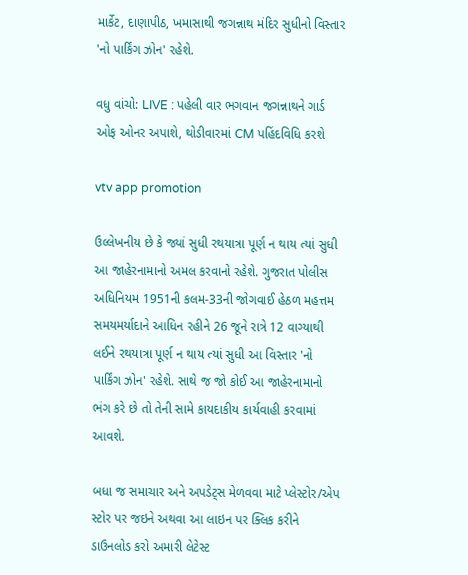માર્કેટ, દાણાપીઠ, ખમાસાથી જગન્નાથ મંદિર સુધીનો વિસ્તાર 'નો પાર્કિંગ ઝોન' રહેશે.

વધુ વાંચો: LIVE : પહેલી વાર ભગવાન જગન્નાથને ગાર્ડ ઓફ ઓનર અપાશે, થોડીવારમાં CM પહિંદવિધિ કરશે

vtv app promotion

ઉલ્લેખનીય છે કે જ્યાં સુધી રથયાત્રા પૂર્ણ ન થાય ત્યાં સુધી આ જાહેરનામાનો અમલ કરવાનો રહેશે. ગુજરાત પોલીસ અધિનિયમ 1951ની કલમ-33ની જોગવાઈ હેઠળ મહત્તમ સમયમર્યાદાને આધિન રહીને 26 જૂને રાત્રે 12 વાગ્યાથી લઈને રથયાત્રા પૂર્ણ ન થાય ત્યાં સુધી આ વિસ્તાર 'નો પાર્કિંગ ઝોન' રહેશે. સાથે જ જો કોઈ આ જાહેરનામાનો ભંગ કરે છે તો તેની સામે કાયદાકીય કાર્યવાહી કરવામાં આવશે.

બધા જ સમાચાર અને અપડેટ્સ મેળવવા માટે પ્લેસ્ટોર/એપ સ્ટોર પર જઇને અથવા આ લાઇન પર ક્લિક કરીને ડાઉનલોડ કરો અમારી લેટેસ્ટ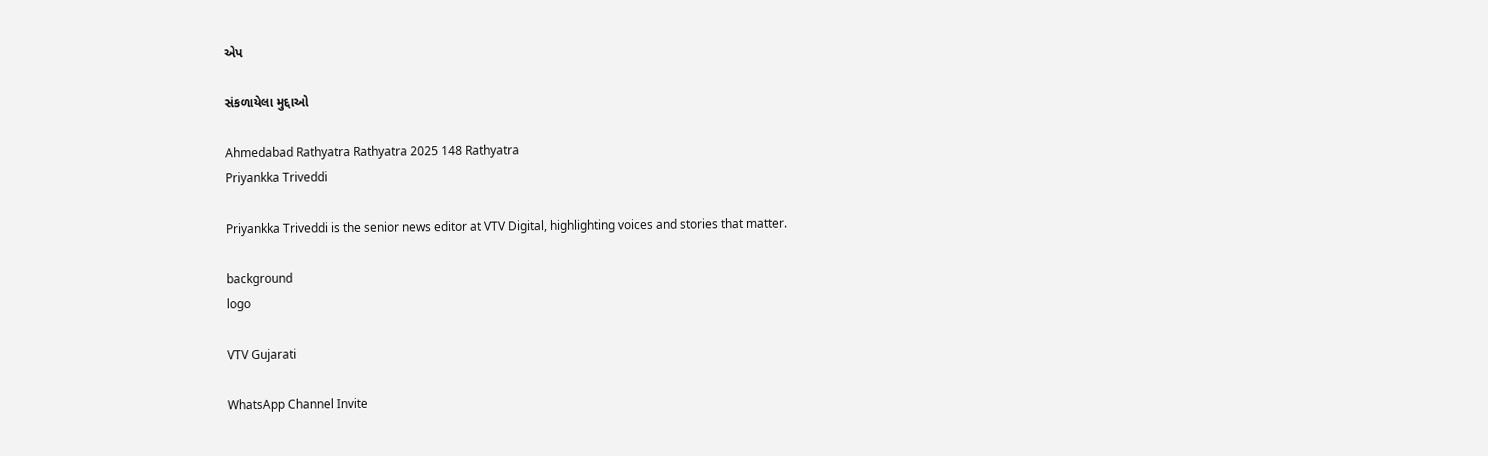એપ

સંકળાયેલા મુદ્દાઓ

Ahmedabad Rathyatra Rathyatra 2025 148 Rathyatra
Priyankka Triveddi

Priyankka Triveddi is the senior news editor at VTV Digital, highlighting voices and stories that matter.

background
logo

VTV Gujarati

WhatsApp Channel Invite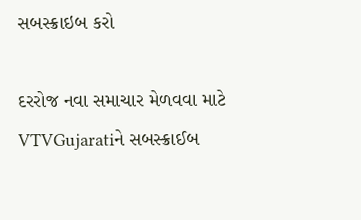સબસ્ક્રાઇબ કરો

દરરોજ નવા સમાચાર મેળવવા માટે VTVGujaratiને સબસ્ક્રાઈબ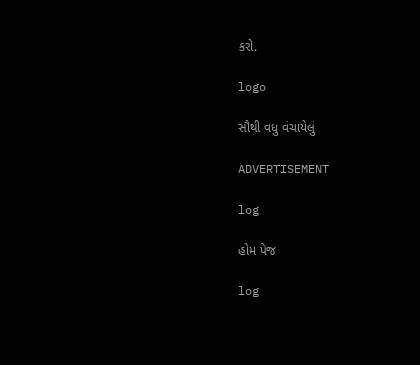કરો.

logo

સૌથી વધુ વંચાયેલું

ADVERTISEMENT

log

હોમ પેજ

log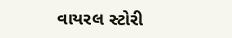વાયરલ સ્ટોરી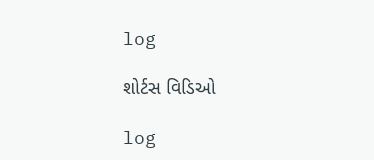log

શોર્ટસ વિડિઓ

log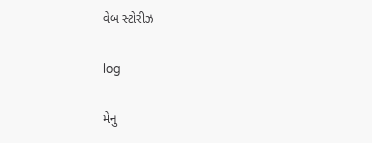વેબ સ્ટોરીઝ

log

મેનુ